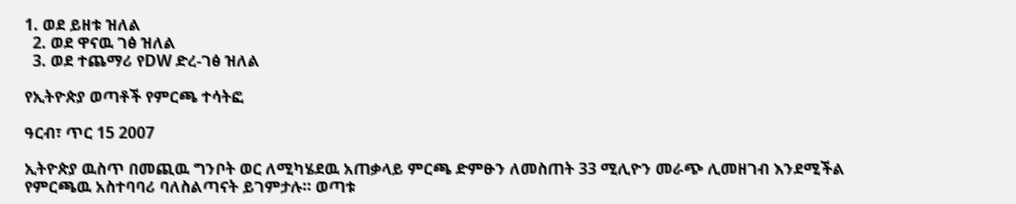1. ወደ ይዘቱ ዝለል
  2. ወደ ዋናዉ ገፅ ዝለል
  3. ወደ ተጨማሪ የDW ድረ-ገፅ ዝለል

የኢትዮጵያ ወጣቶች የምርጫ ተሳትፎ

ዓርብ፣ ጥር 15 2007

ኢትዮጵያ ዉስጥ በመጪዉ ግንቦት ወር ለሚካሄደዉ አጠቃላይ ምርጫ ድምፁን ለመስጠት 33 ሚሊዮን መራጭ ሊመዘገብ እንደሚችል የምርጫዉ አስተባባሪ ባለስልጣናት ይገምታሉ። ወጣቱ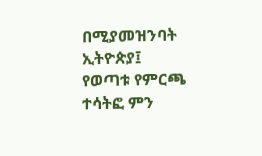በሚያመዝንባት ኢትዮጵያ፤ የወጣቱ የምርጫ ተሳትፎ ምን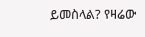ይመስላል? የዛሬው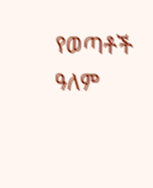የወጣቶች ዓለም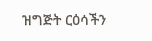ዝግጅት ርዕሳችን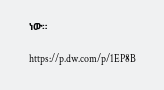ነው።

https://p.dw.com/p/1EP8B